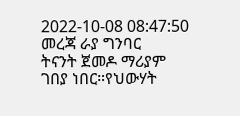2022-10-08 08:47:50
መረጃ ራያ ግንባር
ትናንት ጀመዶ ማሪያም ገበያ ነበር።የህውሃት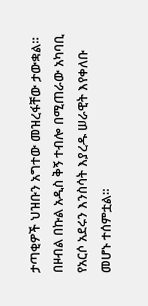ታጣቂዎች ህዝቡን አግተው መዝረፋቸው ታውቋል።
በዞብል በኩል አዲስ ቅኝ ተብሎ በሚጠራው አካባቢ የአርሶ አደሩን እንስሳት እያረዱ ሠራዊት እየቀለቡ መሆኑ ተሰምቷል።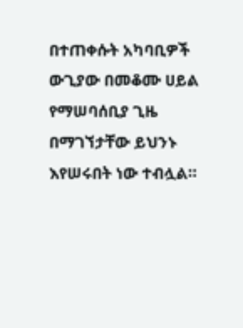በተጠቀሱት አካባቢዎች ውጊያው በመቆሙ ሀይል የማሠባሰቢያ ጊዜ በማገኘታቸው ይህንኑ እየሠሩበት ነው ተብሏል።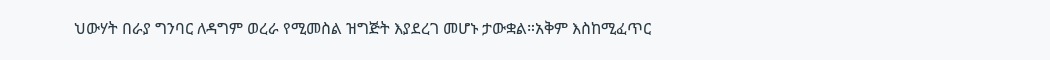ህውሃት በራያ ግንባር ለዳግም ወረራ የሚመስል ዝግጅት እያደረገ መሆኑ ታውቋል።አቅም እስከሚፈጥር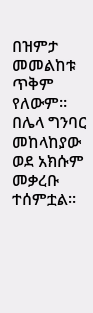በዝምታ መመልከቱ ጥቅም የለውም።
በሌላ ግንባር መከላከያው ወደ አክሱም መቃረቡ ተሰምቷል።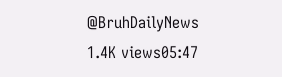@BruhDailyNews
1.4K views05:47